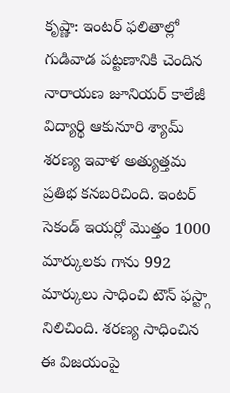కృష్ణా: ఇంటర్ ఫలితాల్లో గుడివాడ పట్టణానికి చెందిన నారాయణ జూనియర్ కాలేజీ విద్యార్థి ఆకునూరి శ్యామ్ శరణ్య ఇవాళ అత్యుత్తమ ప్రతిభ కనబరిచింది. ఇంటర్ సెకండ్ ఇయర్లో మొత్తం 1000 మార్కులకు గాను 992 మార్కులు సాధించి టౌన్ ఫస్ట్గా నిలిచింది. శరణ్య సాధించిన ఈ విజయంపై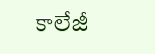కాలేజీ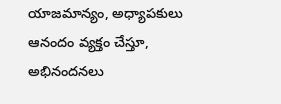యాజమాన్యం, అధ్యాపకులు ఆనందం వ్యక్తం చేస్తూ, అభినందనలు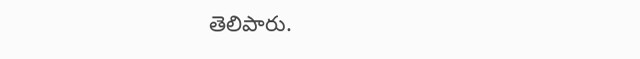తెలిపారు.